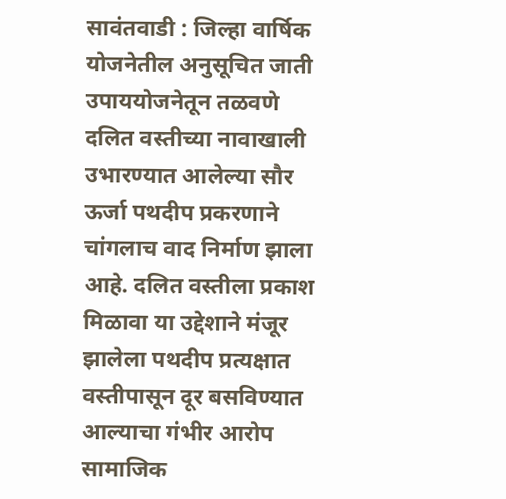सावंतवाडी : जिल्हा वार्षिक योजनेतील अनुसूचित जाती उपाययोजनेतून तळवणे दलित वस्तीच्या नावाखाली उभारण्यात आलेल्या सौर ऊर्जा पथदीप प्रकरणाने चांगलाच वाद निर्माण झाला आहे. दलित वस्तीला प्रकाश मिळावा या उद्देशाने मंजूर झालेला पथदीप प्रत्यक्षात वस्तीपासून दूर बसविण्यात आल्याचा गंभीर आरोप सामाजिक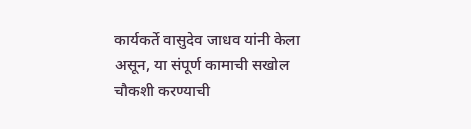कार्यकर्ते वासुदेव जाधव यांनी केला असून, या संपूर्ण कामाची सखोल चौकशी करण्याची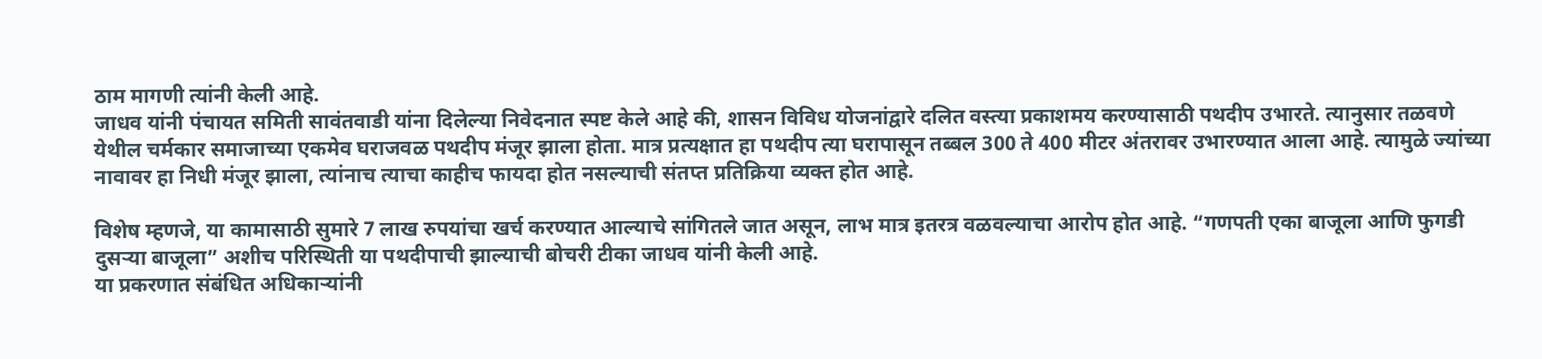ठाम मागणी त्यांनी केली आहे.
जाधव यांनी पंचायत समिती सावंतवाडी यांना दिलेल्या निवेदनात स्पष्ट केले आहे की, शासन विविध योजनांद्वारे दलित वस्त्या प्रकाशमय करण्यासाठी पथदीप उभारते. त्यानुसार तळवणे येथील चर्मकार समाजाच्या एकमेव घराजवळ पथदीप मंजूर झाला होता. मात्र प्रत्यक्षात हा पथदीप त्या घरापासून तब्बल 300 ते 400 मीटर अंतरावर उभारण्यात आला आहे. त्यामुळे ज्यांच्या नावावर हा निधी मंजूर झाला, त्यांनाच त्याचा काहीच फायदा होत नसल्याची संतप्त प्रतिक्रिया व्यक्त होत आहे.

विशेष म्हणजे, या कामासाठी सुमारे 7 लाख रुपयांचा खर्च करण्यात आल्याचे सांगितले जात असून, लाभ मात्र इतरत्र वळवल्याचा आरोप होत आहे. “गणपती एका बाजूला आणि फुगडी दुसऱ्या बाजूला” अशीच परिस्थिती या पथदीपाची झाल्याची बोचरी टीका जाधव यांनी केली आहे.
या प्रकरणात संबंधित अधिकाऱ्यांनी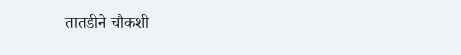तातडीने चौकशी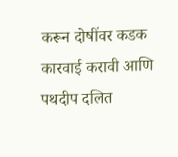करून दोषींवर कडक कारवाई करावी आणि पथदीप दलित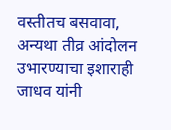वस्तीतच बसवावा, अन्यथा तीव्र आंदोलन उभारण्याचा इशाराही जाधव यांनी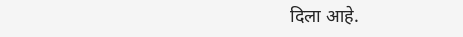दिला आहे.